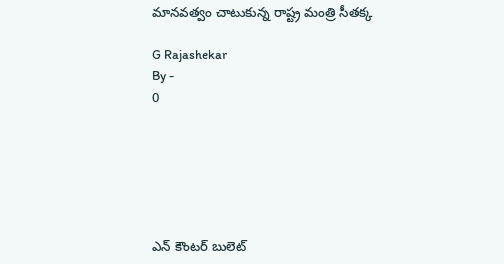మానవత్వం చాటుకున్న రాష్ట్ర మంత్రి సీతక్క

G Rajashekar
By -
0






ఎన్ కౌంటర్ బులెట్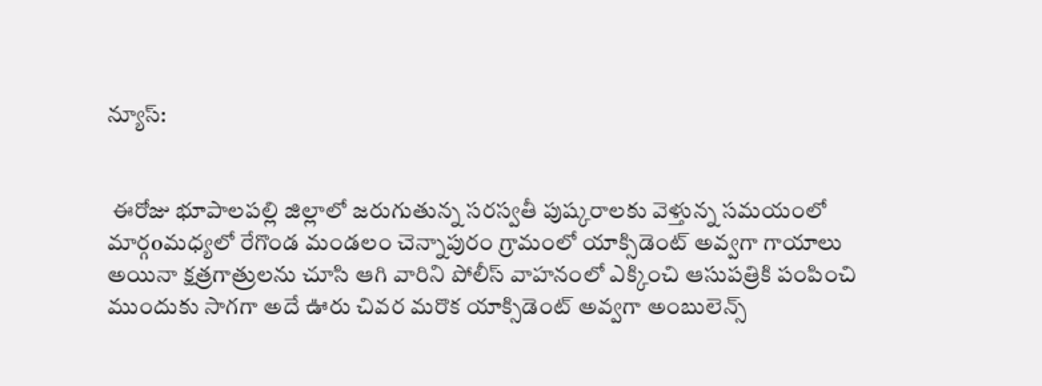న్యూస్:


 ఈరోజు భూపాలపల్లి జిల్లాలో జరుగుతున్న సరస్వతీ పుష్కరాలకు వెళ్తున్న సమయంలో మార్గoమధ్యలో రేగొండ మండలం చెన్నాపురం గ్రామంలో యాక్సిడెంట్ అవ్వగా గాయాలు అయినా క్షత్రగాత్రులను చూసి ఆగి వారిని పోలీస్ వాహనంలో ఎక్కించి ఆసుపత్రికి పంపించి ముందుకు సాగగా అదే ఊరు చివర మరొక యాక్సిడెంట్ అవ్వగా అంబులెన్స్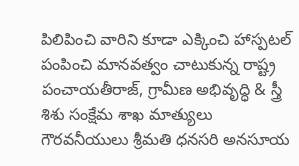పిలిపించి వారిని కూడా ఎక్కించి హాస్పటల్ పంపించి మానవత్వం చాటుకున్న రాష్ట్ర పంచాయతీరాజ్, గ్రామీణ అభివృద్ధి & స్త్రీ శిశు సంక్షేమ శాఖ మాత్యులు గౌరవనీయులు శ్రీమతి ధనసరి అనసూయ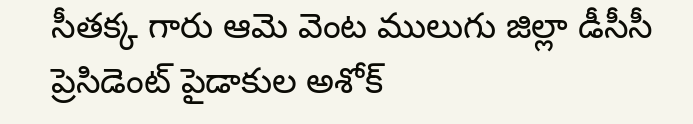సీతక్క గారు ఆమె వెంట ములుగు జిల్లా డీసీసీ ప్రెసిడెంట్ పైడాకుల అశోక్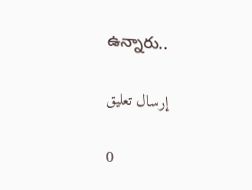ఉన్నారు..

إرسال تعليق

0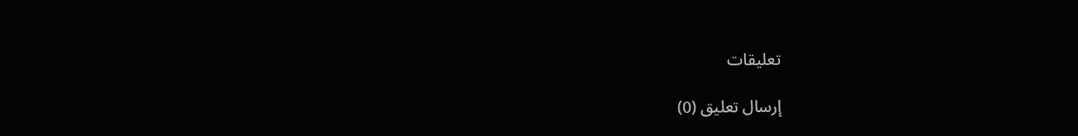تعليقات

إرسال تعليق (0)